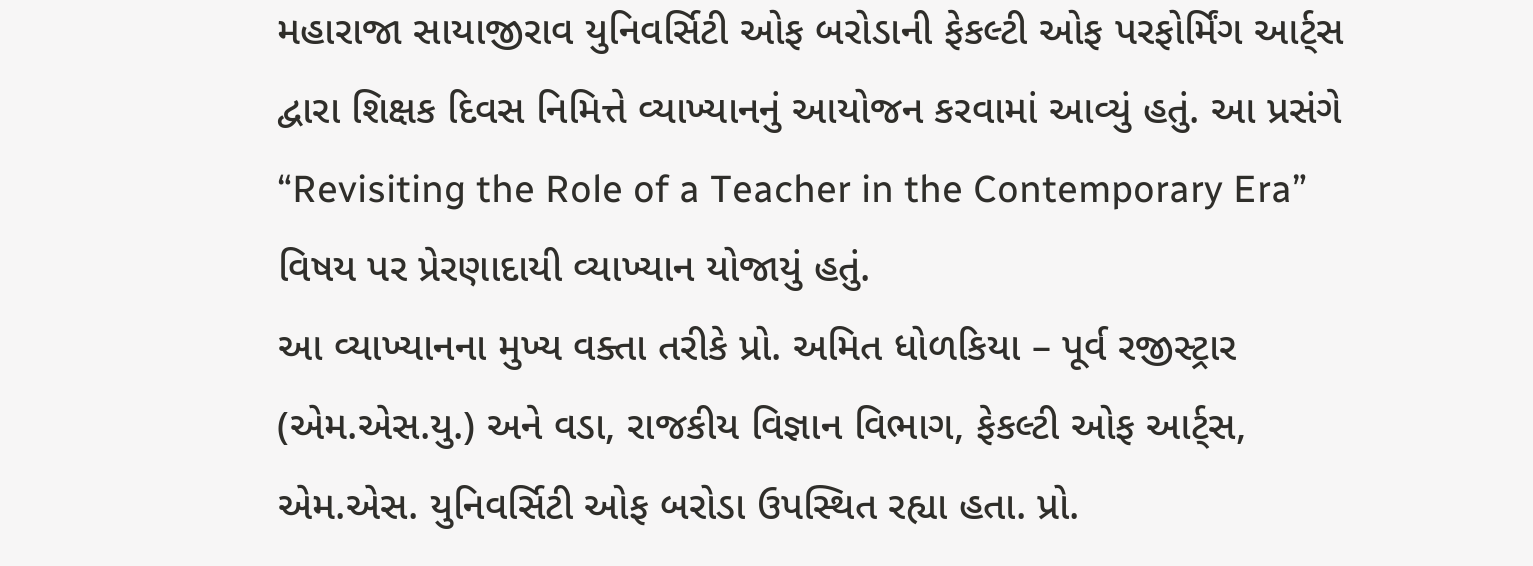મહારાજા સાયાજીરાવ યુનિવર્સિટી ઓફ બરોડાની ફેકલ્ટી ઓફ પરફોર્મિંગ આર્ટ્સ દ્વારા શિક્ષક દિવસ નિમિત્તે વ્યાખ્યાનનું આયોજન કરવામાં આવ્યું હતું. આ પ્રસંગે “Revisiting the Role of a Teacher in the Contemporary Era” વિષય પર પ્રેરણાદાયી વ્યાખ્યાન યોજાયું હતું.
આ વ્યાખ્યાનના મુખ્ય વક્તા તરીકે પ્રો. અમિત ધોળકિયા – પૂર્વ રજીસ્ટ્રાર (એમ.એસ.યુ.) અને વડા, રાજકીય વિજ્ઞાન વિભાગ, ફેકલ્ટી ઓફ આર્ટ્સ, એમ.એસ. યુનિવર્સિટી ઓફ બરોડા ઉપસ્થિત રહ્યા હતા. પ્રો.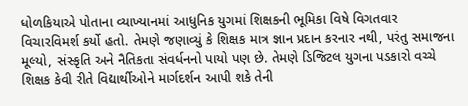ધોળકિયાએ પોતાના વ્યાખ્યાનમાં આધુનિક યુગમાં શિક્ષકની ભૂમિકા વિષે વિગતવાર વિચારવિમર્શ કર્યો હતો. તેમણે જણાવ્યું કે શિક્ષક માત્ર જ્ઞાન પ્રદાન કરનાર નથી, પરંતુ સમાજના મૂલ્યો, સંસ્કૃતિ અને નૈતિકતા સંવર્ધનનો પાયો પણ છે. તેમણે ડિજિટલ યુગના પડકારો વચ્ચે શિક્ષક કેવી રીતે વિદ્યાર્થીઓને માર્ગદર્શન આપી શકે તેની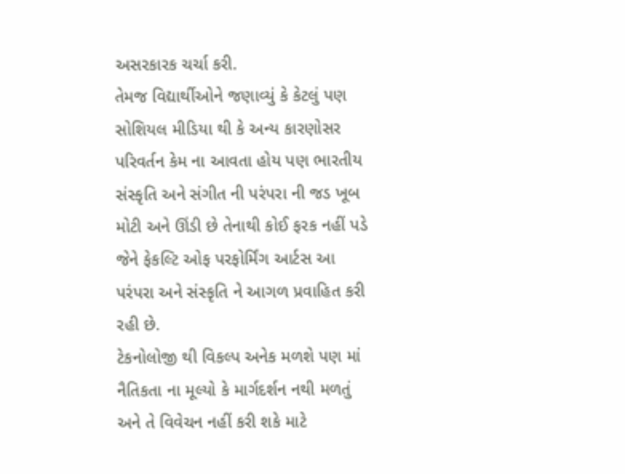અસરકારક ચર્ચા કરી.
તેમજ વિદ્યાર્થીઓને જણાવ્યું કે કેટલું પણ સોશિયલ મીડિયા થી કે અન્ય કારણોસર પરિવર્તન કેમ ના આવતા હોય પણ ભારતીય સંસ્કૃતિ અને સંગીત ની પરંપરા ની જડ ખૂબ મોટી અને ઊંડી છે તેનાથી કોઈ ફરક નહીં પડે જેને ફેકલ્ટિ ઓફ પરફોર્મિંગ આર્ટસ આ પરંપરા અને સંસ્કૃતિ ને આગળ પ્રવાહિત કરી રહી છે.
ટેકનોલોજી થી વિકલ્પ અનેક મળશે પણ માં નૈતિકતા ના મૂલ્યો કે માર્ગદર્શન નથી મળતું અને તે વિવેચન નહીં કરી શકે માટે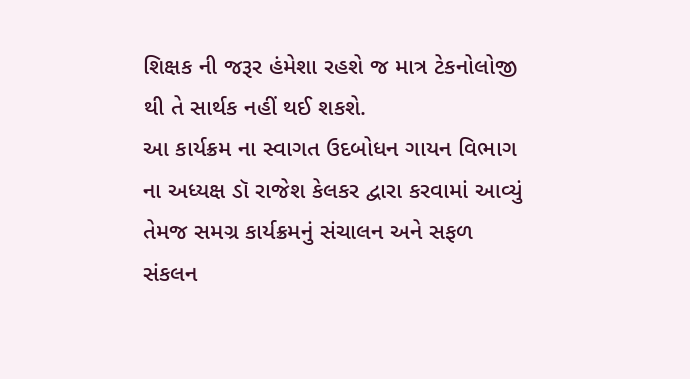શિક્ષક ની જરૂર હંમેશા રહશે જ માત્ર ટેકનોલોજી થી તે સાર્થક નહીં થઈ શકશે.
આ કાર્યક્રમ ના સ્વાગત ઉદબોધન ગાયન વિભાગ ના અધ્યક્ષ ડૉ રાજેશ કેલકર દ્વારા કરવામાં આવ્યું તેમજ સમગ્ર કાર્યક્રમનું સંચાલન અને સફળ સંકલન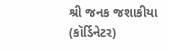શ્રી જનક જશાકીયા (કૉર્ડિનેટર)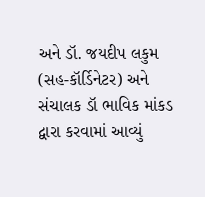અને ડૉ. જયદીપ લકુમ (સહ-કૉર્ડિનેટર) અને સંચાલક ડૉ ભાવિક માંકડ દ્વારા કરવામાં આવ્યું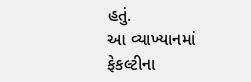હતું.
આ વ્યાખ્યાનમાં ફેકલ્ટીના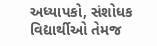અધ્યાપકો, સંશોધક વિદ્યાર્થીઓ તેમજ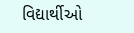વિદ્યાર્થીઓ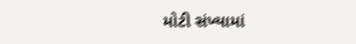મોટી સંખ્યામાં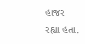હાજર રહ્યા હતા.